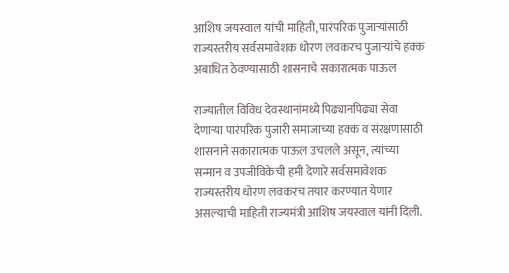आशिष जयस्वाल यांची माहिती, पारंपरिक पुजाऱ्यांसाठी राज्यस्तरीय सर्वसमावेशक धोरण लवकरच पुजाऱ्यांचे हक्क अबाधित ठेवण्यासाठी शासनाचे सकारात्मक पाऊल

राज्यातील विविध देवस्थानांमध्ये पिढ्यानपिढ्या सेवा देणाऱ्या पारंपरिक पुजारी समाजाच्या हक्क व संरक्षणासाठी शासनाने सकारात्मक पाऊल उचलले असून, त्यांच्या सन्मान व उपजीविकेची हमी देणारे सर्वसमावेशक राज्यस्तरीय धोरण लवकरच तयार करण्यात येणार असल्याची माहिती राज्यमंत्री आशिष जयस्वाल यांनी दिली.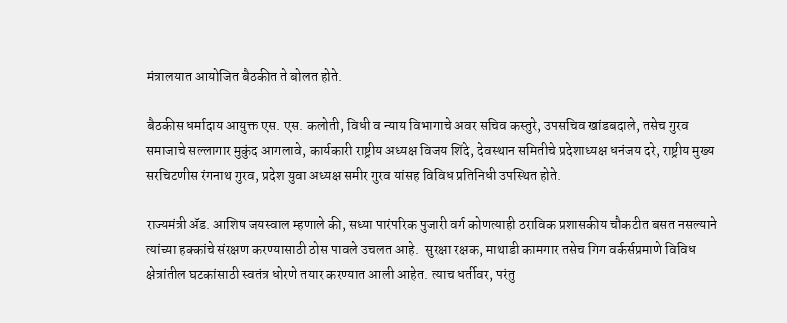मंत्रालयात आयोजित बैठकीत ते बोलत होते.

बैठकीस धर्मादाय आयुक्त एस. एस. कलोती, विधी व न्याय विभागाचे अवर सचिव कस्तुरे, उपसचिव खांडबदाले, तसेच गुरव समाजाचे सल्लागार मुकुंद आगलावे, कार्यकारी राष्ट्रीय अध्यक्ष विजय शिंदे, देवस्थान समितीचे प्रदेशाध्यक्ष धनंजय दरे, राष्ट्रीय मुख्य सरचिटणीस रंगनाथ गुरव, प्रदेश युवा अध्यक्ष समीर गुरव यांसह विविध प्रतिनिधी उपस्थित होते.

राज्यमंत्री ॲड. आशिष जयस्वाल म्हणाले की, सध्या पारंपरिक पुजारी वर्ग कोणत्याही ठराविक प्रशासकीय चौकटीत बसत नसल्याने त्यांच्या हक्कांचे संरक्षण करण्यासाठी ठोस पावले उचलत आहे.  सुरक्षा रक्षक, माथाडी कामगार तसेच गिग वर्कर्सप्रमाणे विविध क्षेत्रांतील घटकांसाठी स्वतंत्र धोरणे तयार करण्यात आली आहेत. त्याच धर्तीवर, परंतु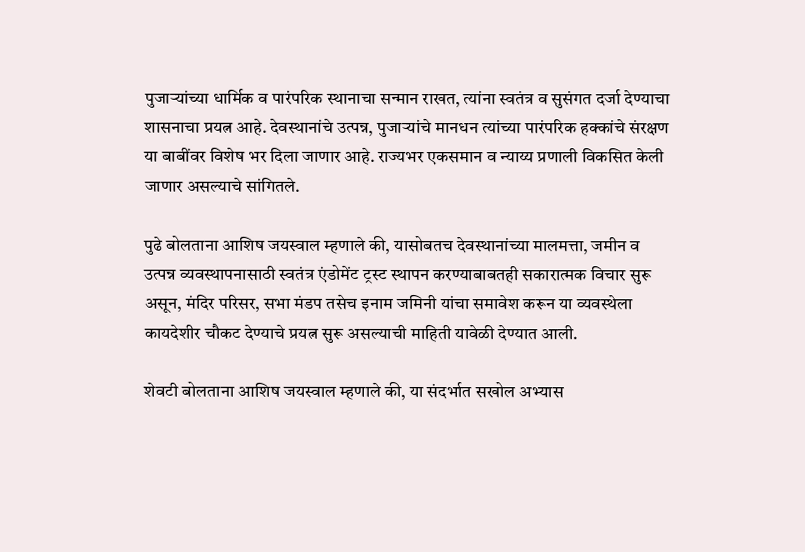पुजाऱ्यांच्या धार्मिक व पारंपरिक स्थानाचा सन्मान राखत, त्यांना स्वतंत्र व सुसंगत दर्जा देण्याचा शासनाचा प्रयत्न आहे. देवस्थानांचे उत्पन्न, पुजाऱ्यांचे मानधन त्यांच्या पारंपरिक हक्कांचे संरक्षण या बाबींवर विशेष भर दिला जाणार आहे. राज्यभर एकसमान व न्याय्य प्रणाली विकसित केली जाणार असल्याचे सांगितले.

पुढे बोलताना आशिष जयस्वाल म्हणाले की, यासोबतच देवस्थानांच्या मालमत्ता, जमीन व उत्पन्न व्यवस्थापनासाठी स्वतंत्र एंडोमेंट ट्रस्ट स्थापन करण्याबाबतही सकारात्मक विचार सुरू असून, मंदिर परिसर, सभा मंडप तसेच इनाम जमिनी यांचा समावेश करून या व्यवस्थेला कायदेशीर चौकट देण्याचे प्रयत्न सुरू असल्याची माहिती यावेळी देण्यात आली.

शेवटी बोलताना आशिष जयस्वाल म्हणाले की, या संदर्भात सखोल अभ्यास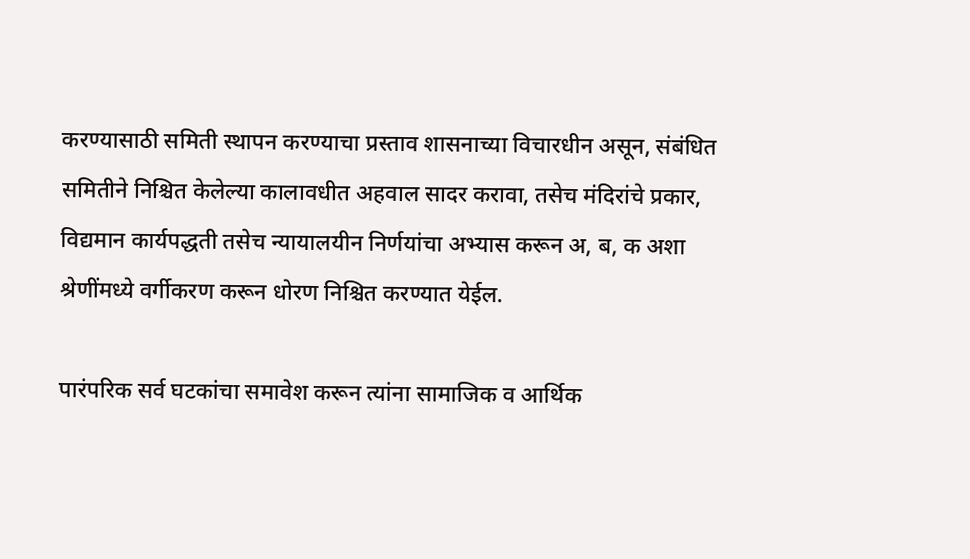करण्यासाठी समिती स्थापन करण्याचा प्रस्ताव शासनाच्या विचारधीन असून, संबंधित समितीने निश्चित केलेल्या कालावधीत अहवाल सादर करावा, तसेच मंदिरांचे प्रकार, विद्यमान कार्यपद्धती तसेच न्यायालयीन निर्णयांचा अभ्यास करून अ, ब, क अशा श्रेणींमध्ये वर्गीकरण करून धोरण निश्चित करण्यात येईल.

पारंपरिक सर्व घटकांचा समावेश करून त्यांना सामाजिक व आर्थिक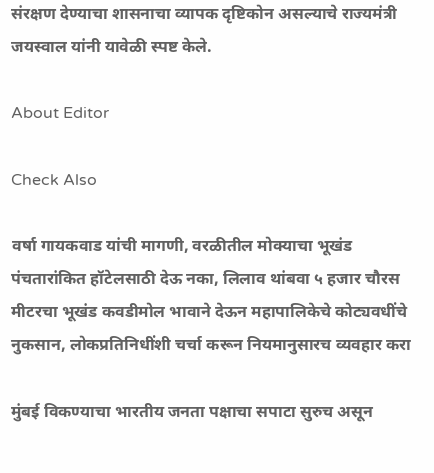संरक्षण देण्याचा शासनाचा व्यापक दृष्टिकोन असल्याचे राज्यमंत्री जयस्वाल यांनी यावेळी स्पष्ट केले.

About Editor

Check Also

वर्षा गायकवाड यांची मागणी, वरळीतील मोक्याचा भूखंड पंचतारांकित हॉटेलसाठी देऊ नका, लिलाव थांबवा ५ हजार चौरस मीटरचा भूखंड कवडीमोल भावाने देऊन महापालिकेचे कोट्यवधींचे नुकसान, लोकप्रतिनिधींशी चर्चा करून नियमानुसारच व्यवहार करा

मुंबई विकण्याचा भारतीय जनता पक्षाचा सपाटा सुरुच असून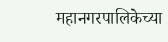महानगरपालिकेच्या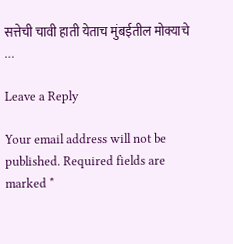सत्तेची चावी हाती येताच मुंबईतील मोक्याचे …

Leave a Reply

Your email address will not be published. Required fields are marked *